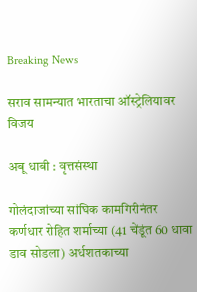Breaking News

सराव सामन्यात भारताचा ऑस्ट्रेलियावर विजय

अबू धाबी : वृत्तसंस्था

गोलंदाजांच्या सांघिक कामगिरीनंतर कर्णधार रोहित शर्माच्या (41 चेंडूंत 60 धावा डाव सोडला) अर्धशतकाच्या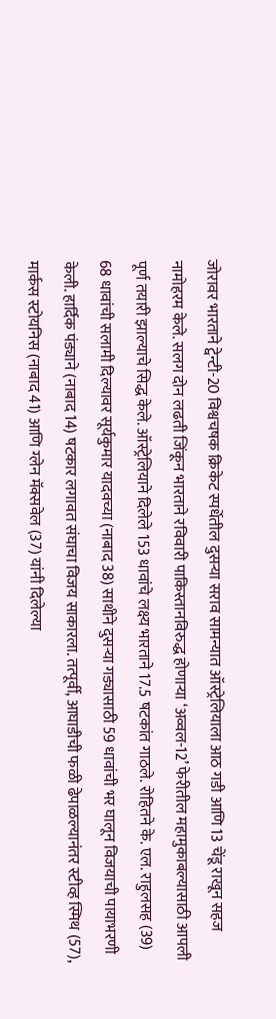जोरावर भारताने ट्वेन्टी-20 विश्वचषक क्रिकेट स्पर्धेतील दुसर्‍या सराव सामन्यात ऑस्ट्रेलियाला आठ गडी आणि 13 चेंडू राखून सहज नामोहरम केले. सलग दोन लढती जिंकून भारताने रविवारी पाकिस्तानविरुद्ध होणार्‍या ‘अव्वल-12’ फेरीतील महामुकाबल्यासाठी आपली पूर्ण तयारी झाल्याचे सिद्ध केले. ऑस्ट्रेलियाने दिलेले 153 धावांचे लक्ष्य भारताने 17.5 षटकांत गाठले. रोहितने के. एल. राहुलसह (39) 68 धावांची सलामी दिल्यावर सूर्यकुमार यादवच्या (नाबाद 38) साथीने दुसर्‍या गड्यासाठी 59 धावांची भर घालून विजयाची पायाभरणी केली. हार्दिक पंड्याने (नाबाद 14) षटकार लगावत संघाचा विजय साकारला. तत्पूर्वी, आघाडीची फळी ढेपाळल्यानंतर स्टीव्ह स्मिथ (57), मार्कस स्टोयनिस (नाबाद 41) आणि ग्लेन मॅक्सवेल (37) यांनी दिलेल्या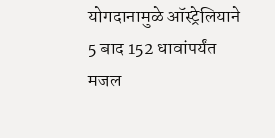योगदानामुळे ऑस्ट्रेलियाने 5 बाद 152 धावांपर्यंत मजल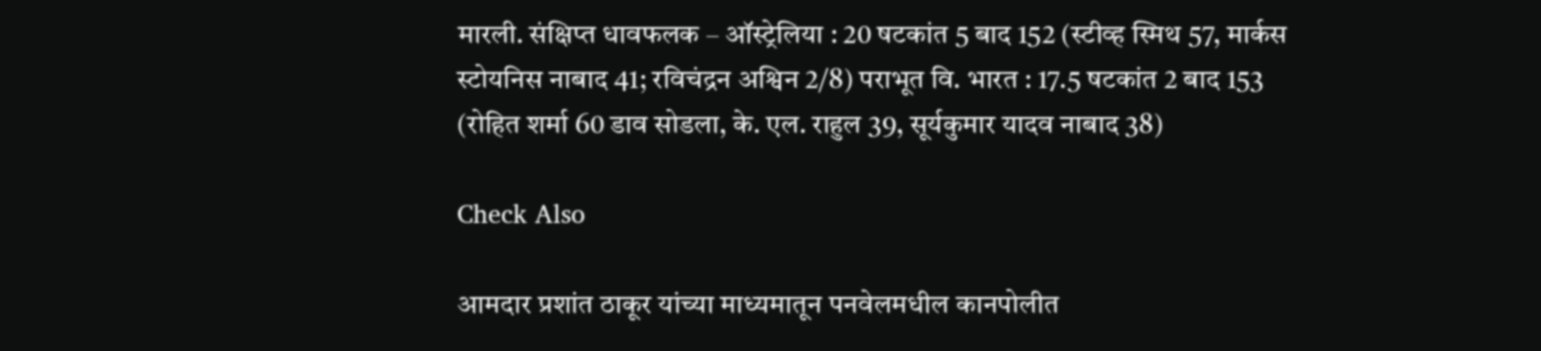मारली. संक्षिप्त धावफलक – ऑस्ट्रेलिया : 20 षटकांत 5 बाद 152 (स्टीव्ह स्मिथ 57, मार्कस स्टोयनिस नाबाद 41; रविचंद्रन अश्विन 2/8) पराभूत वि. भारत : 17.5 षटकांत 2 बाद 153 (रोहित शर्मा 60 डाव सोडला, के. एल. राहुल 39, सूर्यकुमार यादव नाबाद 38)

Check Also

आमदार प्रशांत ठाकूर यांच्या माध्यमातून पनवेलमधील कानपोलीत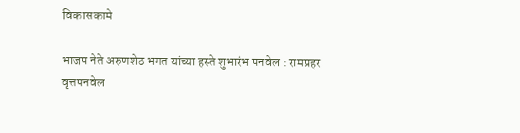विकासकामे

भाजप नेते अरुणशेठ भगत यांच्या हस्ते शुभारंभ पनवेल : रामप्रहर वृत्तपनवेल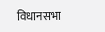विधानसभा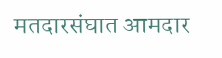मतदारसंघात आमदार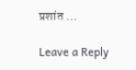प्रशांत …

Leave a Reply